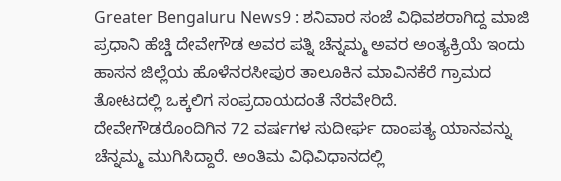Greater Bengaluru News9 : ಶನಿವಾರ ಸಂಜೆ ವಿಧಿವಶರಾಗಿದ್ದ ಮಾಜಿ ಪ್ರಧಾನಿ ಹೆಚ್ಡಿ ದೇವೇಗೌಡ ಅವರ ಪತ್ನಿ ಚೆನ್ನಮ್ಮ ಅವರ ಅಂತ್ಯಕ್ರಿಯೆ ಇಂದು ಹಾಸನ ಜಿಲ್ಲೆಯ ಹೊಳೆನರಸೀಪುರ ತಾಲೂಕಿನ ಮಾವಿನಕೆರೆ ಗ್ರಾಮದ ತೋಟದಲ್ಲಿ ಒಕ್ಕಲಿಗ ಸಂಪ್ರದಾಯದಂತೆ ನೆರವೇರಿದೆ.
ದೇವೇಗೌಡರೊಂದಿಗಿನ 72 ವರ್ಷಗಳ ಸುದೀರ್ಘ ದಾಂಪತ್ಯ ಯಾನವನ್ನು ಚೆನ್ನಮ್ಮ ಮುಗಿಸಿದ್ದಾರೆ. ಅಂತಿಮ ವಿಧಿವಿಧಾನದಲ್ಲಿ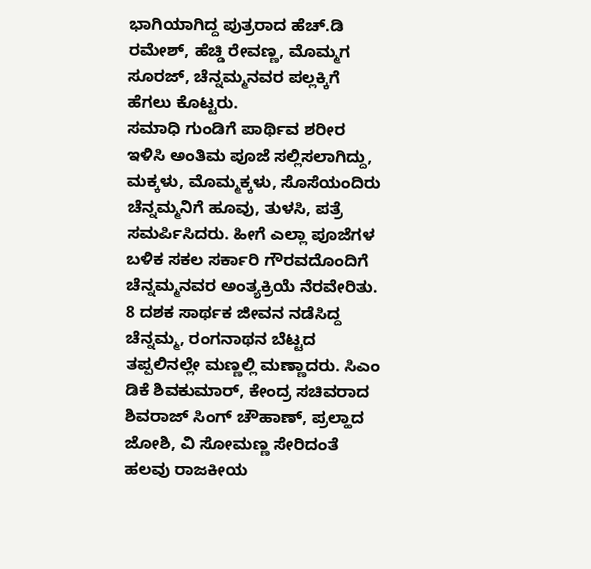ಭಾಗಿಯಾಗಿದ್ದ ಪುತ್ರರಾದ ಹೆಚ್.ಡಿ ರಮೇಶ್, ಹೆಚ್ಡಿ ರೇವಣ್ಣ, ಮೊಮ್ಮಗ ಸೂರಜ್, ಚೆನ್ನಮ್ಮನವರ ಪಲ್ಲಕ್ಕಿಗೆ ಹೆಗಲು ಕೊಟ್ಟರು.
ಸಮಾಧಿ ಗುಂಡಿಗೆ ಪಾರ್ಥಿವ ಶರೀರ ಇಳಿಸಿ ಅಂತಿಮ ಪೂಜೆ ಸಲ್ಲಿಸಲಾಗಿದ್ದು, ಮಕ್ಕಳು, ಮೊಮ್ಮಕ್ಕಳು, ಸೊಸೆಯಂದಿರು ಚೆನ್ನಮ್ಮನಿಗೆ ಹೂವು, ತುಳಸಿ, ಪತ್ರೆ ಸಮರ್ಪಿಸಿದರು. ಹೀಗೆ ಎಲ್ಲಾ ಪೂಜೆಗಳ ಬಳಿಕ ಸಕಲ ಸರ್ಕಾರಿ ಗೌರವದೊಂದಿಗೆ ಚೆನ್ನಮ್ಮನವರ ಅಂತ್ಯಕ್ರಿಯೆ ನೆರವೇರಿತು.
8 ದಶಕ ಸಾರ್ಥಕ ಜೀವನ ನಡೆಸಿದ್ದ ಚೆನ್ನಮ್ಮ, ರಂಗನಾಥನ ಬೆಟ್ಟದ ತಪ್ಪಲಿನಲ್ಲೇ ಮಣ್ಣಲ್ಲಿ ಮಣ್ಣಾದರು. ಸಿಎಂ ಡಿಕೆ ಶಿವಕುಮಾರ್, ಕೇಂದ್ರ ಸಚಿವರಾದ ಶಿವರಾಜ್ ಸಿಂಗ್ ಚೌಹಾಣ್, ಪ್ರಲ್ಹಾದ ಜೋಶಿ, ವಿ ಸೋಮಣ್ಣ ಸೇರಿದಂತೆ ಹಲವು ರಾಜಕೀಯ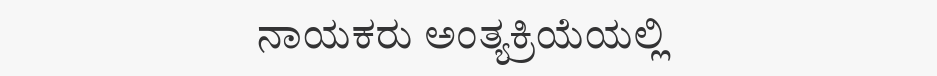ನಾಯಕರು ಅಂತ್ಯಕ್ರಿಯೆಯಲ್ಲಿ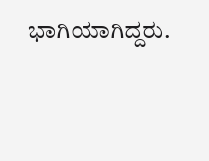ಭಾಗಿಯಾಗಿದ್ದರು.